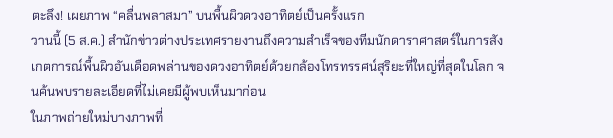ตะลึง! เผยภาพ “คลื่นพลาสมา” บนพื้นผิวดวงอาทิตย์เป็นครั้งแรก
วานนี้ (5 ส.ค.) สำนักข่าวต่างประเทศรายงานถึงความสำเร็จของทีมนักดาราศาสตร์ในการสังเกตการณ์พื้นผิวอันเดือดพล่านของดวงอาทิตย์ด้วยกล้องโทรทรรศน์สุริยะที่ใหญ่ที่สุดในโลก จนค้นพบรายละเอียดที่ไม่เคยมีผู้พบเห็นมาก่อน
ในภาพถ่ายใหม่บางภาพที่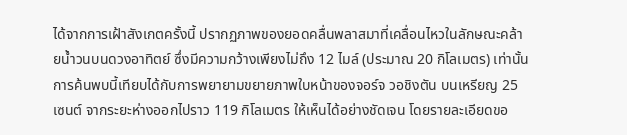ได้จากการเฝ้าสังเกตครั้งนี้ ปรากฏภาพของยอดคลื่นพลาสมาที่เคลื่อนไหวในลักษณะคล้ายน้ำวนบนดวงอาทิตย์ ซึ่งมีความกว้างเพียงไม่ถึง 12 ไมล์ (ประมาณ 20 กิโลเมตร) เท่านั้น การค้นพบนี้เทียบได้กับการพยายามขยายภาพใบหน้าของจอร์จ วอชิงตัน บนเหรียญ 25 เซนต์ จากระยะห่างออกไปราว 119 กิโลเมตร ให้เห็นได้อย่างชัดเจน โดยรายละเอียดขอ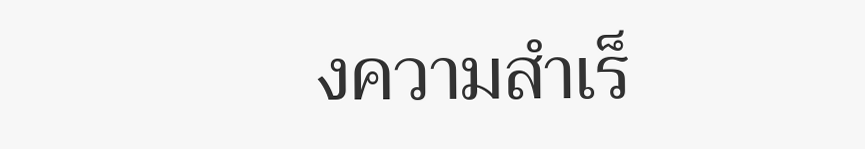งความสำเร็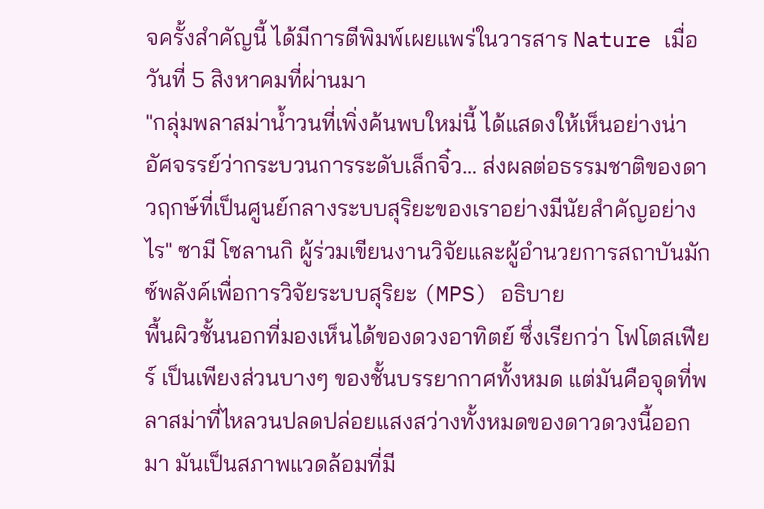จครั้งสำคัญนี้ ได้มีการตีพิมพ์เผยแพร่ในวารสาร Nature เมื่อวันที่ 5 สิงหาคมที่ผ่านมา
"กลุ่มพลาสม่าน้ำวนที่เพิ่งค้นพบใหม่นี้ ได้แสดงให้เห็นอย่างน่าอัศจรรย์ว่ากระบวนการระดับเล็กจิ๋ว… ส่งผลต่อธรรมชาติของดาวฤกษ์ที่เป็นศูนย์กลางระบบสุริยะของเราอย่างมีนัยสำคัญอย่างไร" ซามี โซลานกิ ผู้ร่วมเขียนงานวิจัยและผู้อำนวยการสถาบันมักซ์พลังค์เพื่อการวิจัยระบบสุริยะ (MPS) อธิบาย
พื้นผิวชั้นนอกที่มองเห็นได้ของดวงอาทิตย์ ซึ่งเรียกว่า โฟโตสเฟียร์ เป็นเพียงส่วนบางๆ ของชั้นบรรยากาศทั้งหมด แต่มันคือจุดที่พลาสม่าที่ไหลวนปลดปล่อยแสงสว่างทั้งหมดของดาวดวงนี้ออกมา มันเป็นสภาพแวดล้อมที่มี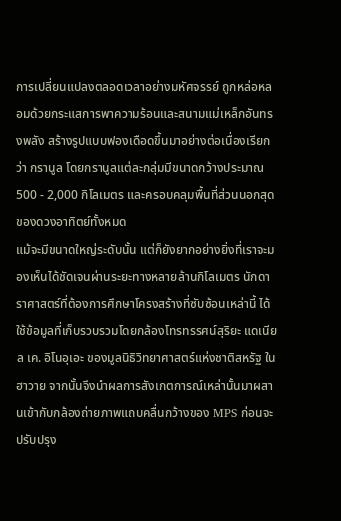การเปลี่ยนแปลงตลอดเวลาอย่างมหัศจรรย์ ถูกหล่อหลอมด้วยกระแสการพาความร้อนและสนามแม่เหล็กอันทรงพลัง สร้างรูปแบบฟองเดือดขึ้นมาอย่างต่อเนื่องเรียกว่า กรานูล โดยกรานูลแต่ละกลุ่มมีขนาดกว้างประมาณ 500 - 2,000 กิโลเมตร และครอบคลุมพื้นที่ส่วนนอกสุดของดวงอาทิตย์ทั้งหมด
แม้จะมีขนาดใหญ่ระดับนั้น แต่ก็ยังยากอย่างยิ่งที่เราจะมองเห็นได้ชัดเจนผ่านระยะทางหลายล้านกิโลเมตร นักดาราศาสตร์ที่ต้องการศึกษาโครงสร้างที่ซับซ้อนเหล่านี้ ได้ใช้ข้อมูลที่เก็บรวบรวมโดยกล้องโทรทรรศน์สุริยะ แดเนียล เค. อิโนอุเอะ ของมูลนิธิวิทยาศาสตร์แห่งชาติสหรัฐ ในฮาวาย จากนั้นจึงนำผลการสังเกตการณ์เหล่านั้นมาผสานเข้ากับกล้องถ่ายภาพแถบคลื่นกว้างของ MPS ก่อนจะปรับปรุง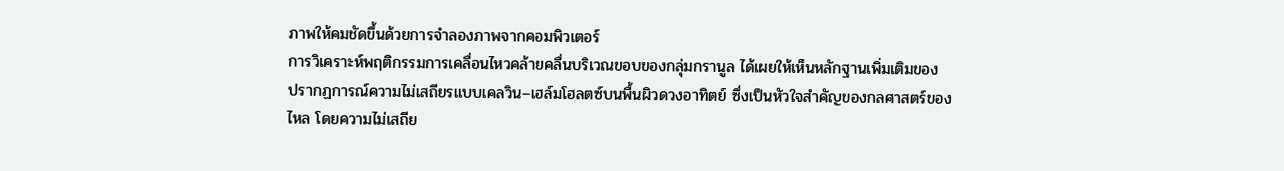ภาพให้คมชัดขึ้นด้วยการจำลองภาพจากคอมพิวเตอร์
การวิเคราะห์พฤติกรรมการเคลื่อนไหวคล้ายคลื่นบริเวณขอบของกลุ่มกรานูล ได้เผยให้เห็นหลักฐานเพิ่มเติมของ ปรากฏการณ์ความไม่เสถียรแบบเคลวิน–เฮล์มโฮลตซ์บนพื้นผิวดวงอาทิตย์ ซึ่งเป็นหัวใจสำคัญของกลศาสตร์ของไหล โดยความไม่เสถีย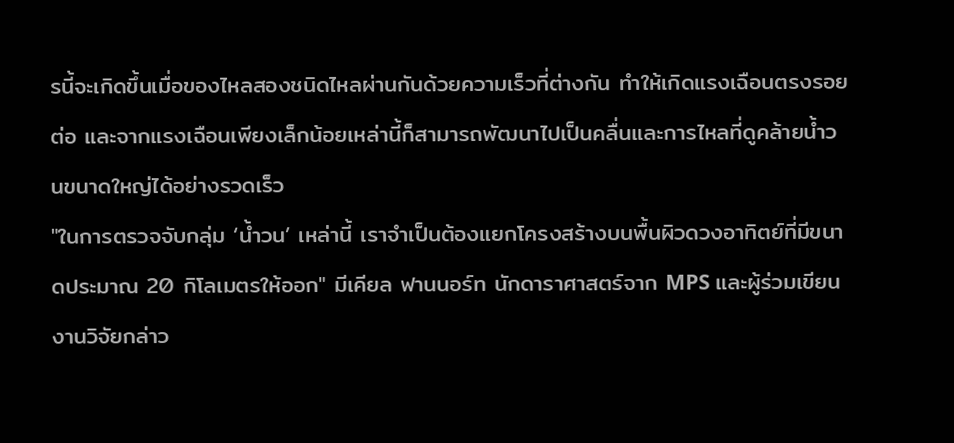รนี้จะเกิดขึ้นเมื่อของไหลสองชนิดไหลผ่านกันด้วยความเร็วที่ต่างกัน ทำให้เกิดแรงเฉือนตรงรอยต่อ และจากแรงเฉือนเพียงเล็กน้อยเหล่านี้ก็สามารถพัฒนาไปเป็นคลื่นและการไหลที่ดูคล้ายน้ำวนขนาดใหญ่ได้อย่างรวดเร็ว
"ในการตรวจจับกลุ่ม ‘น้ำวน’ เหล่านี้ เราจำเป็นต้องแยกโครงสร้างบนพื้นผิวดวงอาทิตย์ที่มีขนาดประมาณ 20 กิโลเมตรให้ออก" มีเคียล ฟานนอร์ท นักดาราศาสตร์จาก MPS และผู้ร่วมเขียนงานวิจัยกล่าว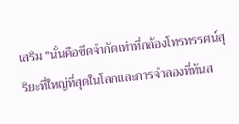เสริม "นั่นคือขีดจำกัดเท่าที่กล้องโทรทรรศน์สุริยะที่ใหญ่ที่สุดในโลกและการจำลองที่ทันส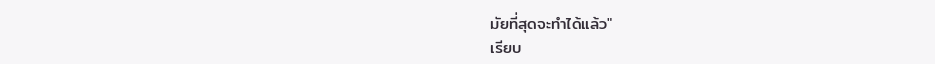มัยที่สุดจะทำได้แล้ว"
เรียบ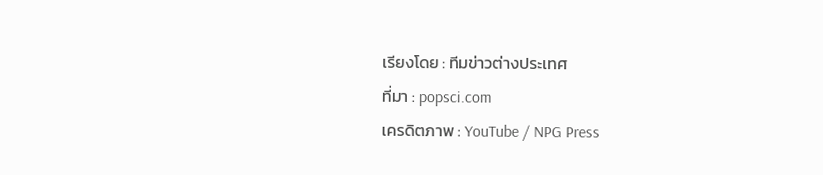เรียงโดย : ทีมข่าวต่างประเทศ
ที่มา : popsci.com
เครดิตภาพ : YouTube / NPG Press